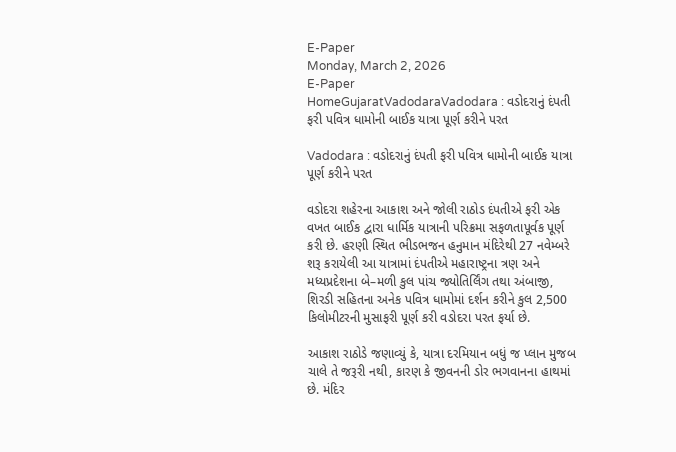E-Paper
Monday, March 2, 2026
E-Paper
HomeGujaratVadodaraVadodara : વડોદરાનું દંપતી ફરી પવિત્ર ધામોની બાઈક યાત્રા પૂર્ણ કરીને પરત

Vadodara : વડોદરાનું દંપતી ફરી પવિત્ર ધામોની બાઈક યાત્રા પૂર્ણ કરીને પરત

વડોદરા શહેરના આકાશ અને જોલી રાઠોડ દંપતીએ ફરી એક વખત બાઈક દ્વારા ધાર્મિક યાત્રાની પરિક્રમા સફળતાપૂર્વક પૂર્ણ કરી છે. હરણી સ્થિત ભીડભજન હનુમાન મંદિરેથી 27 નવેમ્બરે શરૂ કરાયેલી આ યાત્રામાં દંપતીએ મહારાષ્ટ્રના ત્રણ અને મધ્યપ્રદેશના બે–મળી કુલ પાંચ જ્યોતિર્લિંગ તથા અંબાજી, શિરડી સહિતના અનેક પવિત્ર ધામોમાં દર્શન કરીને કુલ 2,500 કિલોમીટરની મુસાફરી પૂર્ણ કરી વડોદરા પરત ફર્યા છે.

આકાશ રાઠોડે જણાવ્યું કે, યાત્રા દરમિયાન બધું જ પ્લાન મુજબ ચાલે તે જરૂરી નથી, કારણ કે જીવનની ડોર ભગવાનના હાથમાં છે. મંદિર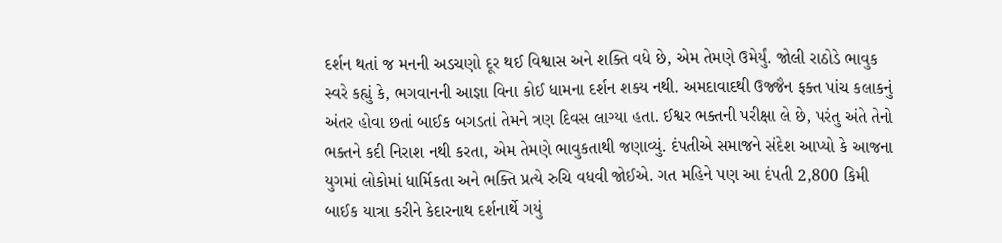દર્શન થતાં જ મનની અડચણો દૂર થઈ વિશ્વાસ અને શક્તિ વધે છે, એમ તેમણે ઉમેર્યું. જોલી રાઠોડે ભાવુક સ્વરે કહ્યું કે, ભગવાનની આજ્ઞા વિના કોઈ ધામના દર્શન શક્ય નથી. અમદાવાદથી ઉજ્જૈન ફક્ત પાંચ કલાકનું અંતર હોવા છતાં બાઈક બગડતાં તેમને ત્રણ દિવસ લાગ્યા હતા. ઈશ્વર ભક્તની પરીક્ષા લે છે, પરંતુ અંતે તેનો ભક્તને કદી નિરાશ નથી કરતા, એમ તેમણે ભાવુકતાથી જણાવ્યું. દંપતીએ સમાજને સંદેશ આપ્યો કે આજના યુગમાં લોકોમાં ધાર્મિકતા અને ભક્તિ પ્રત્યે રુચિ વધવી જોઈએ. ગત મહિને પણ આ દંપતી 2,800 કિમી બાઈક યાત્રા કરીને કેદારનાથ દર્શનાર્થે ગયું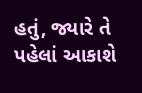હતું, જ્યારે તે પહેલાં આકાશે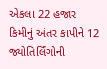એકલા 22 હજાર કિમીનું અંતર કાપીને 12 જ્યોતિર્લિંગોની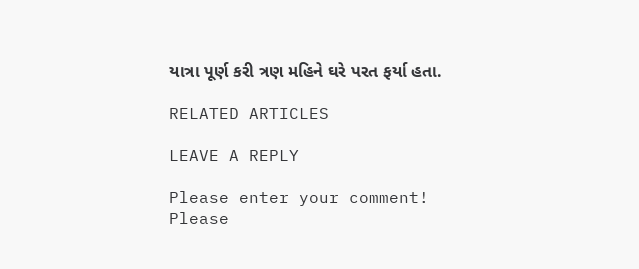યાત્રા પૂર્ણ કરી ત્રણ મહિને ઘરે પરત ફર્યા હતા.

RELATED ARTICLES

LEAVE A REPLY

Please enter your comment!
Please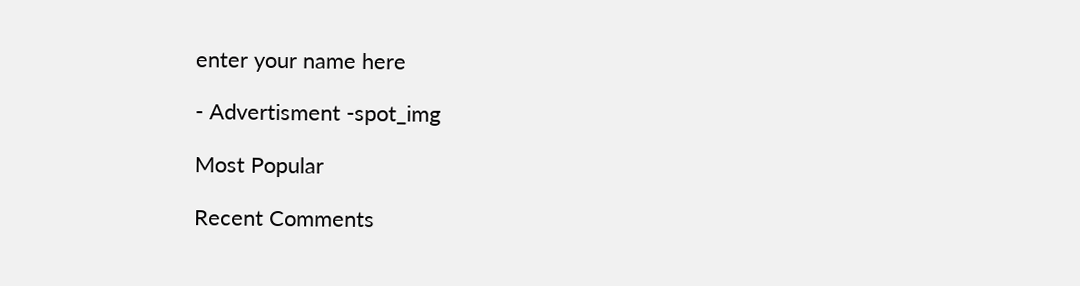enter your name here

- Advertisment -spot_img

Most Popular

Recent Comments